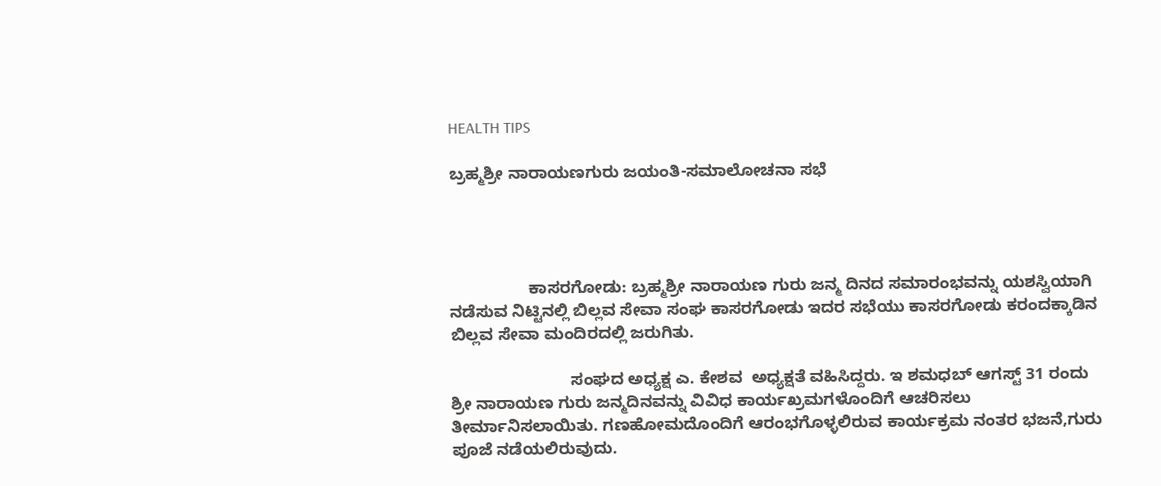HEALTH TIPS

ಬ್ರಹ್ಮಶ್ರೀ ನಾರಾಯಣಗುರು ಜಯಂತಿ-ಸಮಾಲೋಚನಾ ಸಭೆ




                 ಕಾಸರಗೋಡು: ಬ್ರಹ್ಮಶ್ರೀ ನಾರಾಯಣ ಗುರು ಜನ್ಮ ದಿನದ ಸಮಾರಂಭವನ್ನು ಯಶಸ್ವಿಯಾಗಿ ನಡೆಸುವ ನಿಟ್ಟಿನಲ್ಲಿ ಬಿಲ್ಲವ ಸೇವಾ ಸಂಘ ಕಾಸರಗೋಡು ಇದರ ಸಭೆಯು ಕಾಸರಗೋಡು ಕರಂದಕ್ಕಾಡಿನ ಬಿಲ್ಲವ ಸೇವಾ ಮಂದಿರದಲ್ಲಿ ಜರುಗಿತು.

                          ಸಂಘದ ಅಧ್ಯಕ್ಷ ಎ. ಕೇಶವ  ಅಧ್ಯಕ್ಷತೆ ವಹಿಸಿದ್ದರು. ಇ ಶಮಧಬ್ ಆಗಸ್ಟ್ 31 ರಂದು ಶ್ರೀ ನಾರಾಯಣ ಗುರು ಜನ್ಮದಿನವನ್ನು ವಿವಿಧ ಕಾರ್ಯಖ್ರಮಗಳೊಂದಿಗೆ ಆಚರಿಸಲು ತೀರ್ಮಾನಿಸಲಾಯಿತು. ಗಣಹೋಮದೊಂದಿಗೆ ಆರಂಭಗೊಳ್ಳಲಿರುವ ಕಾರ್ಯಕ್ರಮ ನಂತರ ಭಜನೆ,ಗುರು ಪೂಜೆ ನಡೆಯಲಿರುವುದು.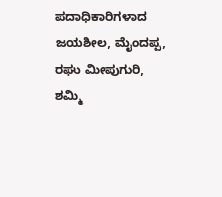ಪದಾಧಿಕಾರಿಗಳಾದ ಜಯಶೀಲ, ಮೈಂದಪ್ಪ, ರಘು ಮೀಪುಗುರಿ, ಶಮ್ಮಿ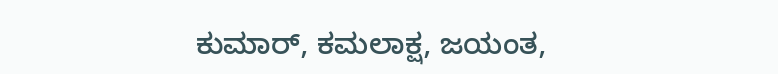ಕುಮಾರ್, ಕಮಲಾಕ್ಷ, ಜಯಂತ,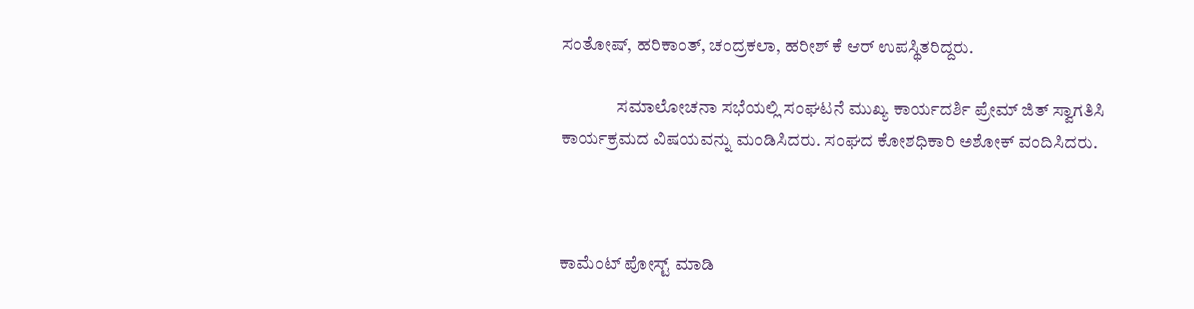ಸಂತೋಷ್, ಹರಿಕಾಂತ್, ಚಂದ್ರಕಲಾ, ಹರೀಶ್ ಕೆ ಆರ್ ಉಪಸ್ಥಿತರಿದ್ದರು.

                ಸಮಾಲೋಚನಾ ಸಭೆಯಲ್ಲಿ ಸಂಘಟನೆ ಮುಖ್ಯ ಕಾರ್ಯದರ್ಶಿ ಪ್ರೇಮ್ ಜಿತ್ ಸ್ವಾಗತಿಸಿ ಕಾರ್ಯಕ್ರಮದ ವಿಷಯವನ್ನು ಮಂಡಿಸಿದರು. ಸಂಘದ ಕೋಶಧಿಕಾರಿ ಅಶೋಕ್ ವಂದಿಸಿದರು.



ಕಾಮೆಂಟ್‌‌ ಪೋಸ್ಟ್‌ ಮಾಡಿ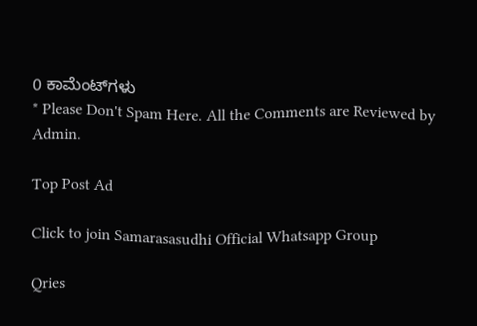0 ಕಾಮೆಂಟ್‌ಗಳು
* Please Don't Spam Here. All the Comments are Reviewed by Admin.

Top Post Ad

Click to join Samarasasudhi Official Whatsapp Group

Qries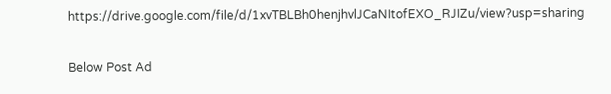https://drive.google.com/file/d/1xvTBLBh0henjhvlJCaNItofEXO_RJIZu/view?usp=sharing

Below Post Ad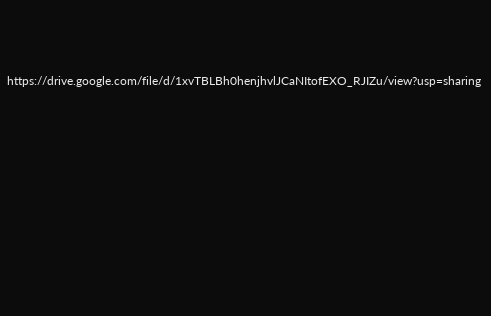https://drive.google.com/file/d/1xvTBLBh0henjhvlJCaNItofEXO_RJIZu/view?usp=sharing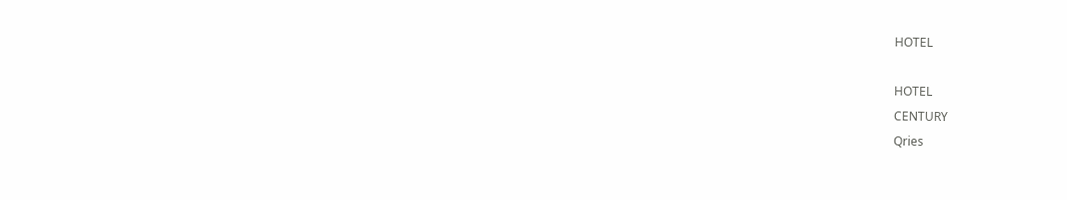HOTEL

HOTEL
CENTURY
Qries